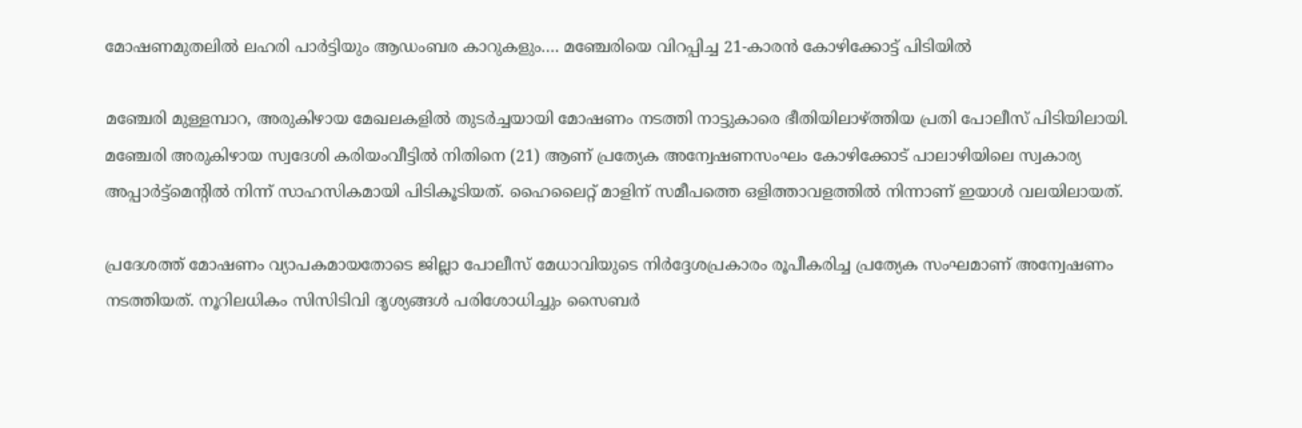മോഷണമുതലിൽ ലഹരി പാർട്ടിയും ആഡംബര കാറുകളും…. മഞ്ചേരിയെ വിറപ്പിച്ച 21-കാരൻ കോഴിക്കോട്ട് പിടിയിൽ

മഞ്ചേരി മുള്ളമ്പാറ, അരുകിഴായ മേഖലകളിൽ തുടർച്ചയായി മോഷണം നടത്തി നാട്ടുകാരെ ഭീതിയിലാഴ്ത്തിയ പ്രതി പോലീസ് പിടിയിലായി. മഞ്ചേരി അരുകിഴായ സ്വദേശി കരിയംവീട്ടിൽ നിതിനെ (21) ആണ് പ്രത്യേക അന്വേഷണസംഘം കോഴിക്കോട് പാലാഴിയിലെ സ്വകാര്യ അപ്പാർട്ട്‌മെന്റിൽ നിന്ന് സാഹസികമായി പിടികൂടിയത്. ഹൈലൈറ്റ് മാളിന് സമീപത്തെ ഒളിത്താവളത്തിൽ നിന്നാണ് ഇയാൾ വലയിലായത്.

പ്രദേശത്ത് മോഷണം വ്യാപകമായതോടെ ജില്ലാ പോലീസ് മേധാവിയുടെ നിർദ്ദേശപ്രകാരം രൂപീകരിച്ച പ്രത്യേക സംഘമാണ് അന്വേഷണം നടത്തിയത്. നൂറിലധികം സിസിടിവി ദൃശ്യങ്ങൾ പരിശോധിച്ചും സൈബർ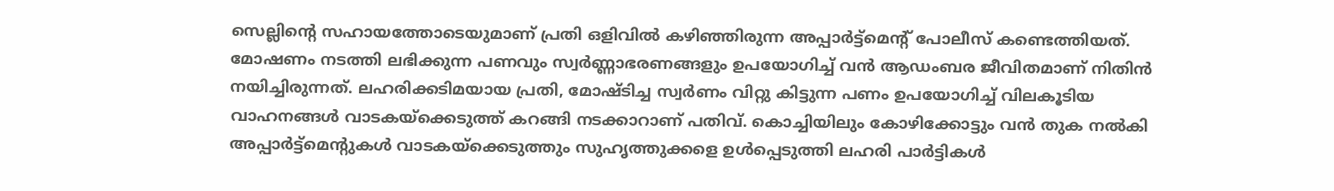സെല്ലിന്റെ സഹായത്തോടെയുമാണ് പ്രതി ഒളിവിൽ കഴിഞ്ഞിരുന്ന അപ്പാർട്ട്‌മെന്റ് പോലീസ് കണ്ടെത്തിയത്. മോഷണം നടത്തി ലഭിക്കുന്ന പണവും സ്വർണ്ണാഭരണങ്ങളും ഉപയോഗിച്ച് വൻ ആഡംബര ജീവിതമാണ് നിതിൻ നയിച്ചിരുന്നത്. ലഹരിക്കടിമയായ പ്രതി, മോഷ്ടിച്ച സ്വർണം വിറ്റു കിട്ടുന്ന പണം ഉപയോഗിച്ച് വിലകൂടിയ വാഹനങ്ങൾ വാടകയ്‌ക്കെടുത്ത് കറങ്ങി നടക്കാറാണ് പതിവ്. കൊച്ചിയിലും കോഴിക്കോട്ടും വൻ തുക നൽകി അപ്പാർട്ട്‌മെന്റുകൾ വാടകയ്‌ക്കെടുത്തും സുഹൃത്തുക്കളെ ഉൾപ്പെടുത്തി ലഹരി പാർട്ടികൾ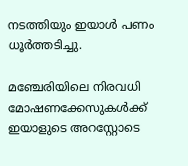നടത്തിയും ഇയാൾ പണം ധൂർത്തടിച്ചു.

മഞ്ചേരിയിലെ നിരവധി മോഷണക്കേസുകൾക്ക് ഇയാളുടെ അറസ്റ്റോടെ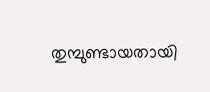തുമ്പുണ്ടായതായി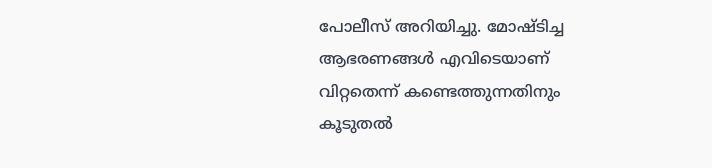പോലീസ് അറിയിച്ചു. മോഷ്ടിച്ച ആഭരണങ്ങൾ എവിടെയാണ് വിറ്റതെന്ന് കണ്ടെത്തുന്നതിനും കൂടുതൽ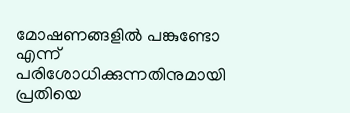മോഷണങ്ങളിൽ പങ്കുണ്ടോ എന്ന് പരിശോധിക്കുന്നതിനുമായി പ്രതിയെ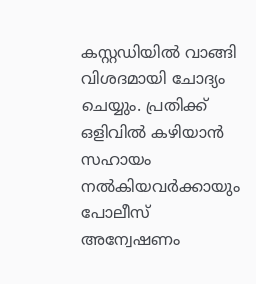കസ്റ്റഡിയിൽ വാങ്ങി വിശദമായി ചോദ്യം ചെയ്യും. പ്രതിക്ക് ഒളിവിൽ കഴിയാൻ സഹായം നൽകിയവർക്കായും പോലീസ് അന്വേഷണം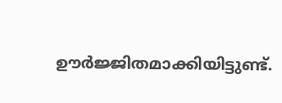ഊർജ്ജിതമാക്കിയിട്ടുണ്ട്.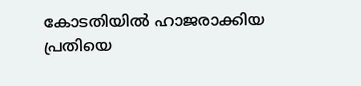കോടതിയിൽ ഹാജരാക്കിയ പ്രതിയെ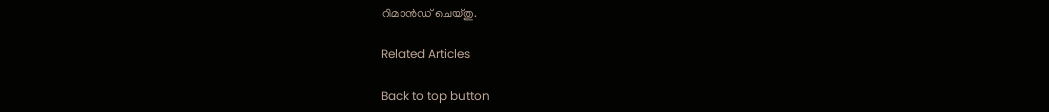റിമാൻഡ് ചെയ്തു.

Related Articles

Back to top button